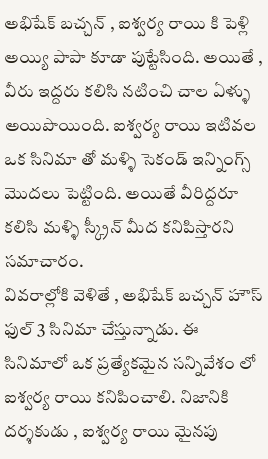అభిషేక్ బచ్చన్ , ఐశ్వర్య రాయి కి పెళ్లి అయ్యి పాపా కూడా పుట్టేసింది. అయితే , వీరు ఇద్దరు కలిసి నటించి చాల ఏళ్ళు అయిపొయింది. ఐశ్వర్య రాయి ఇటివల ఒక సినిమా తో మళ్ళి సెకండ్ ఇన్నింగ్స్ మొదలు పెట్టింది. అయితే వీరిద్దరూ కలిసి మళ్ళి స్క్రీన్ మీద కనిపిస్తారని సమాచారం.
వివరాల్లోకి వెళితే , అభిషేక్ బచ్చన్ హౌస్ ఫుల్ 3 సినిమా చేస్తున్నాడు. ఈ సినిమాలో ఒక ప్రత్యేకమైన సన్నివేశం లో ఐశ్వర్య రాయి కనిపించాలి. నిజానికి దర్శకుడు , ఐశ్వర్య రాయి మైనపు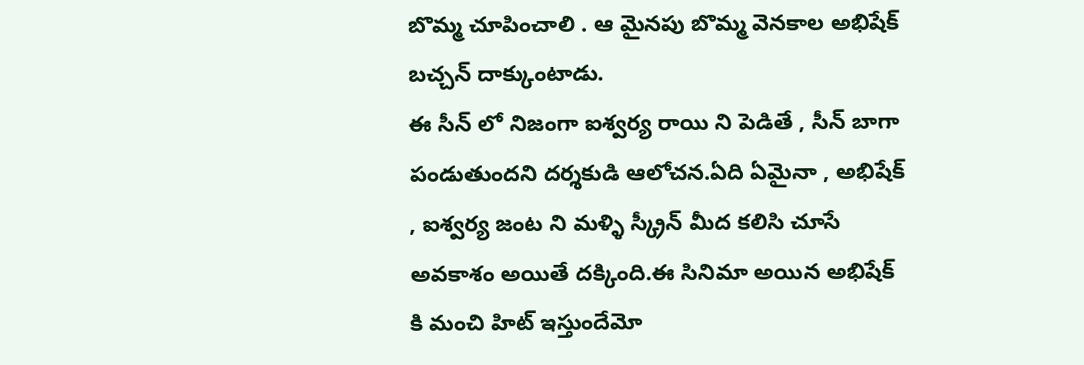బొమ్మ చూపించాలి . ఆ మైనపు బొమ్మ వెనకాల అభిషేక్ బచ్చన్ దాక్కుంటాడు.
ఈ సీన్ లో నిజంగా ఐశ్వర్య రాయి ని పెడితే , సీన్ బాగా పండుతుందని దర్శకుడి ఆలోచన.ఏది ఏమైనా , అభిషేక్ , ఐశ్వర్య జంట ని మళ్ళి స్క్రీన్ మీద కలిసి చూసే అవకాశం అయితే దక్కింది.ఈ సినిమా అయిన అభిషేక్ కి మంచి హిట్ ఇస్తుందేమో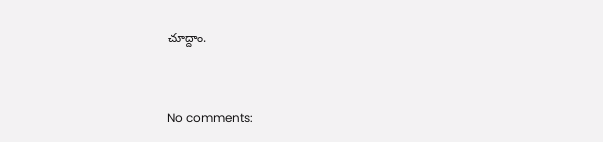చూద్దాం.


No comments: